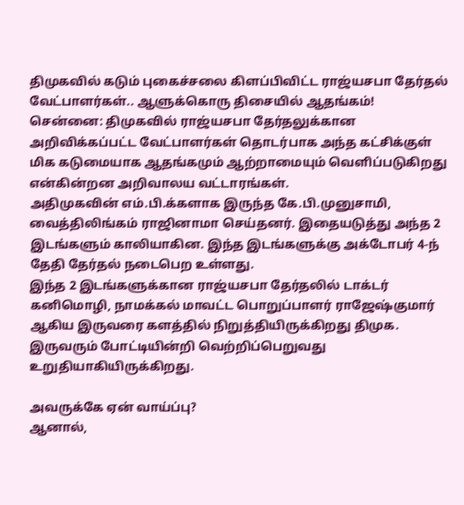திமுகவில் கடும் புகைச்சலை கிளப்பிவிட்ட ராஜ்யசபா தேர்தல் வேட்பாளர்கள்.. ஆளுக்கொரு திசையில் ஆதங்கம்!
சென்னை: திமுகவில் ராஜ்யசபா தேர்தலுக்கான அறிவிக்கப்பட்ட வேட்பாளர்கள் தொடர்பாக அந்த கட்சிக்குள் மிக கடுமையாக ஆதங்கமும் ஆற்றாமையும் வெளிப்படுகிறது என்கின்றன அறிவாலய வட்டாரங்கள்.
அதிமுகவின் எம்.பி.க்களாக இருந்த கே.பி.முனுசாமி, வைத்திலிங்கம் ராஜினாமா செய்தனர். இதையடுத்து அந்த 2 இடங்களும் காலியாகின. இந்த இடங்களுக்கு அக்டோபர் 4-ந் தேதி தேர்தல் நடைபெற உள்ளது.
இந்த 2 இடங்களுக்கான ராஜ்யசபா தேர்தலில் டாக்டர் கனிமொழி, நாமக்கல் மாவட்ட பொறுப்பாளர் ராஜேஷ்குமார் ஆகிய இருவரை களத்தில் நிறுத்தியிருக்கிறது திமுக. இருவரும் போட்டியின்றி வெற்றிப்பெறுவது உறுதியாகியிருக்கிறது.

அவருக்கே ஏன் வாய்ப்பு?
ஆனால்,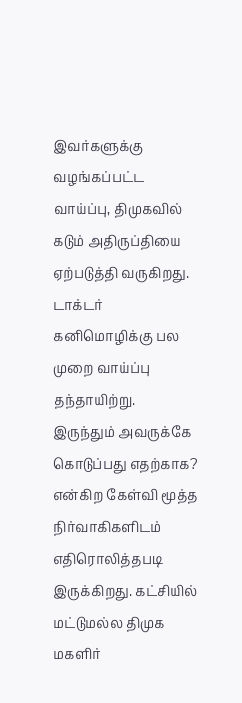இவர்களுக்கு வழங்கப்பட்ட வாய்ப்பு, திமுகவில் கடும் அதிருப்தியை ஏற்படுத்தி வருகிறது. டாக்டர் கனிமொழிக்கு பல முறை வாய்ப்பு தந்தாயிற்று. இருந்தும் அவருக்கே கொடுப்பது எதற்காக? என்கிற கேள்வி மூத்த நிர்வாகிகளிடம் எதிரொலித்தபடி இருக்கிறது. கட்சியில் மட்டுமல்ல திமுக மகளிர்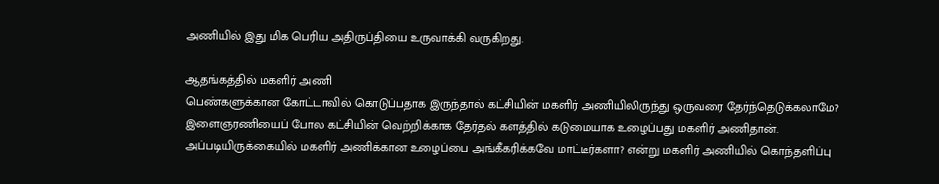அணியில் இது மிக பெரிய அதிருப்தியை உருவாக்கி வருகிறது.

ஆதங்கத்தில் மகளிர் அணி
பெண்களுக்கான கோட்டாவில் கொடுப்பதாக இருந்தால் கட்சியின் மகளிர் அணியிலிருந்து ஒருவரை தேர்ந்தெடுக்கலாமே? இளைஞரணியைப் போல கட்சியின் வெற்றிக்காக தேர்தல் களத்தில் கடுமையாக உழைப்பது மகளிர் அணிதான். அப்படியிருக்கையில் மகளிர் அணிக்கான உழைப்பை அங்கீகரிக்கவே மாட்டீர்களா? என்று மகளிர் அணியில் கொந்தளிப்பு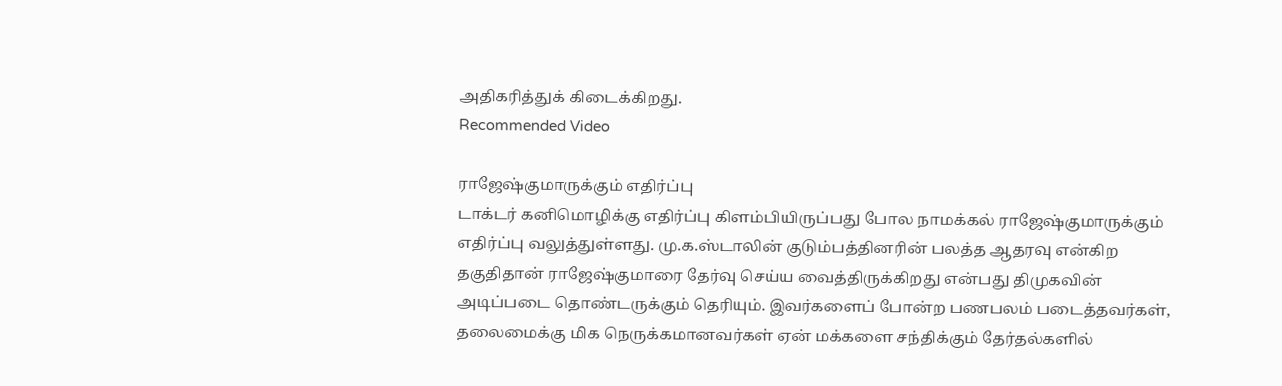அதிகரித்துக் கிடைக்கிறது.
Recommended Video

ராஜேஷ்குமாருக்கும் எதிர்ப்பு
டாக்டர் கனிமொழிக்கு எதிர்ப்பு கிளம்பியிருப்பது போல நாமக்கல் ராஜேஷ்குமாருக்கும் எதிர்ப்பு வலுத்துள்ளது. மு.க.ஸ்டாலின் குடும்பத்தினரின் பலத்த ஆதரவு என்கிற தகுதிதான் ராஜேஷ்குமாரை தேர்வு செய்ய வைத்திருக்கிறது என்பது திமுகவின் அடிப்படை தொண்டருக்கும் தெரியும். இவர்களைப் போன்ற பணபலம் படைத்தவர்கள், தலைமைக்கு மிக நெருக்கமானவர்கள் ஏன் மக்களை சந்திக்கும் தேர்தல்களில்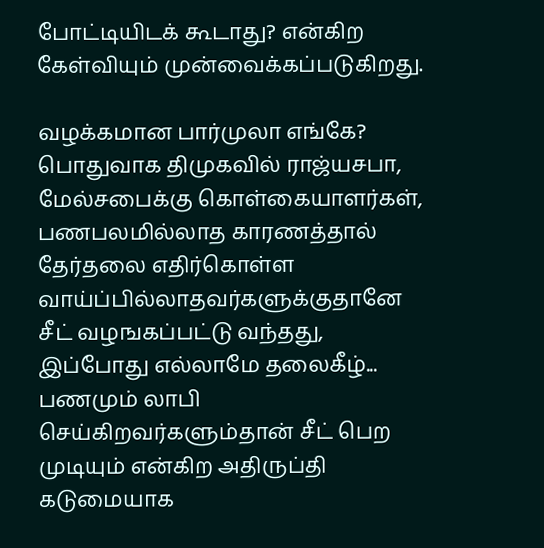போட்டியிடக் கூடாது? என்கிற கேள்வியும் முன்வைக்கப்படுகிறது.

வழக்கமான பார்முலா எங்கே?
பொதுவாக திமுகவில் ராஜ்யசபா, மேல்சபைக்கு கொள்கையாளர்கள், பணபலமில்லாத காரணத்தால் தேர்தலை எதிர்கொள்ள வாய்ப்பில்லாதவர்களுக்குதானே சீட் வழஙகப்பட்டு வந்தது, இப்போது எல்லாமே தலைகீழ்... பணமும் லாபி செய்கிறவர்களும்தான் சீட் பெற முடியும் என்கிற அதிருப்தி கடுமையாக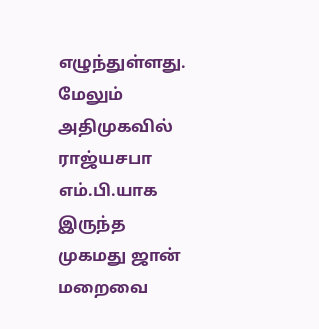எழுந்துள்ளது. மேலும் அதிமுகவில் ராஜ்யசபா எம்.பி.யாக இருந்த முகமது ஜான் மறைவை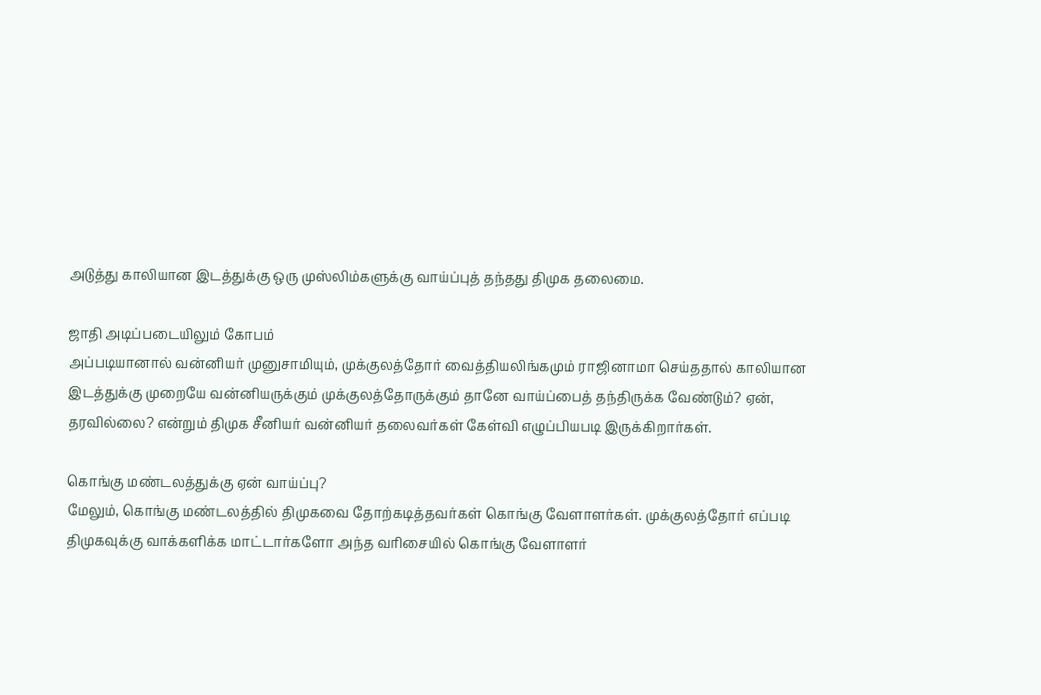அடுத்து காலியான இடத்துக்கு ஒரு முஸ்லிம்களுக்கு வாய்ப்புத் தந்தது திமுக தலைமை.

ஜாதி அடிப்படையிலும் கோபம்
அப்படியானால் வன்னியர் முனுசாமியும், முக்குலத்தோர் வைத்தியலிங்கமும் ராஜினாமா செய்ததால் காலியான இடத்துக்கு முறையே வன்னியருக்கும் முக்குலத்தோருக்கும் தானே வாய்ப்பைத் தந்திருக்க வேண்டும்? ஏன், தரவில்லை? என்றும் திமுக சீனியர் வன்னியர் தலைவர்கள் கேள்வி எழுப்பியபடி இருக்கிறார்கள்.

கொங்கு மண்டலத்துக்கு ஏன் வாய்ப்பு?
மேலும், கொங்கு மண்டலத்தில் திமுகவை தோற்கடித்தவர்கள் கொங்கு வேளாளர்கள். முக்குலத்தோர் எப்படி திமுகவுக்கு வாக்களிக்க மாட்டார்களோ அந்த வரிசையில் கொங்கு வேளாளர்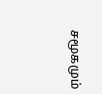சமூகமும்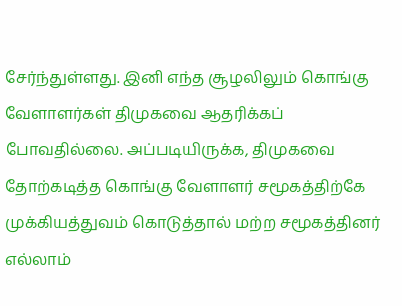சேர்ந்துள்ளது. இனி எந்த சூழலிலும் கொங்கு வேளாளர்கள் திமுகவை ஆதரிக்கப் போவதில்லை. அப்படியிருக்க, திமுகவை தோற்கடித்த கொங்கு வேளாளர் சமூகத்திற்கே முக்கியத்துவம் கொடுத்தால் மற்ற சமூகத்தினர் எல்லாம்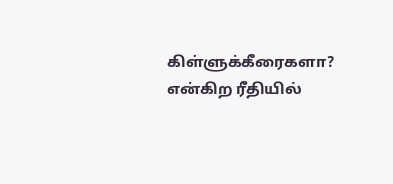கிள்ளுக்கீரைகளா? என்கிற ரீதியில்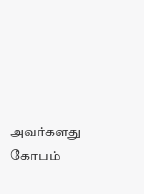அவர்களது கோபம்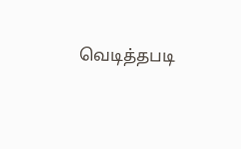வெடித்தபடி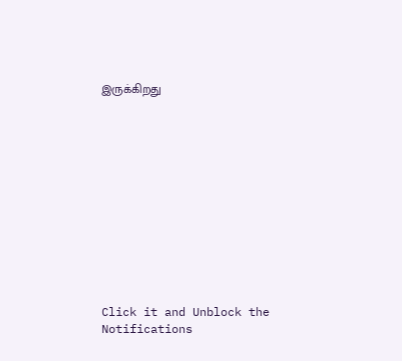இருக்கிறது












Click it and Unblock the Notifications